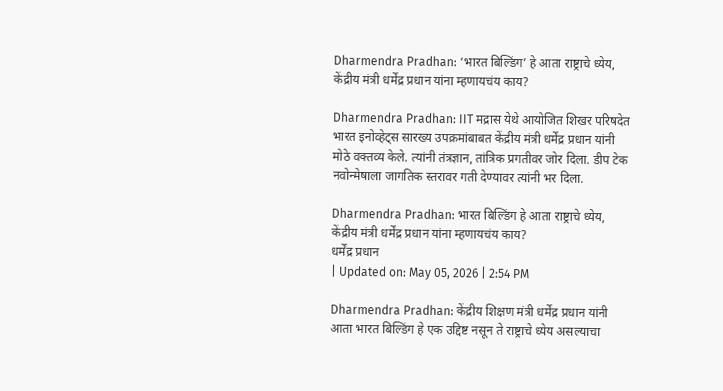Dharmendra Pradhan: ‘भारत बिल्डिंग’ हे आता राष्ट्राचे ध्येय, केंद्रीय मंत्री धर्मेंद्र प्रधान यांना म्हणायचंय काय?

Dharmendra Pradhan: IIT मद्रास येथे आयोजित शिखर परिषदेत भारत इनोव्हेट्स सारख्य उपक्रमांबाबत केंद्रीय मंत्री धर्मेंद्र प्रधान यांनी मोठे वक्तव्य केले. त्यांनी तंत्रज्ञान, तांत्रिक प्रगतीवर जोर दिला. डीप टेक नवोन्मेषाला जागतिक स्तरावर गती देण्यावर त्यांनी भर दिला.

Dharmendra Pradhan: भारत बिल्डिंग हे आता राष्ट्राचे ध्येय, केंद्रीय मंत्री धर्मेंद्र प्रधान यांना म्हणायचंय काय?
धर्मेंद्र प्रधान
| Updated on: May 05, 2026 | 2:54 PM

Dharmendra Pradhan: केंद्रीय शिक्षण मंत्री धर्मेंद्र प्रधान यांनी आता भारत बिल्डिंग हे एक उद्दिष्ट नसून ते राष्ट्राचे ध्येय असल्याचा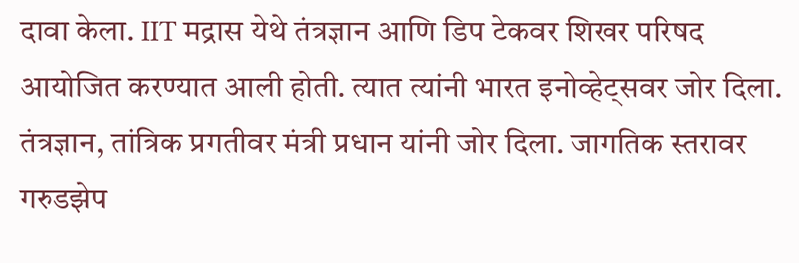दावा केला. IIT मद्रास येथे तंत्रज्ञान आणि डिप टेकवर शिखर परिषद आयोजित करण्यात आली होती. त्यात त्यांनी भारत इनोव्हेट्सवर जोर दिला. तंत्रज्ञान, तांत्रिक प्रगतीवर मंत्री प्रधान यांनी जोर दिला. जागतिक स्तरावर गरुडझेप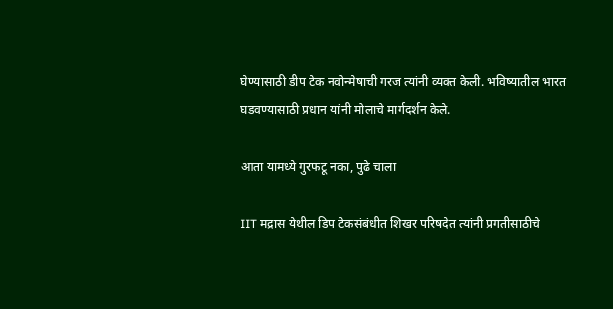घेण्यासाठी डीप टेक नवोन्मेषाची गरज त्यांनी व्यक्त केली. भविष्यातील भारत घडवण्यासाठी प्रधान यांनी मोलाचे मार्गदर्शन केले.

आता यामध्ये गुरफटू नका, पुढे चाला

IIT मद्रास येथील डिप टेकसंबंधीत शिखर परिषदेत त्यांनी प्रगतीसाठीचे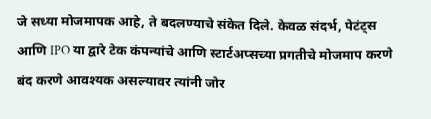जे सध्या मोजमापक आहे, ते बदलण्याचे संकेत दिले. केवळ संदर्भ, पेटंट्स आणि IPO या द्वारे टेक कंपन्यांचे आणि स्टार्टअप्सच्या प्रगतीचे मोजमाप करणे बंद करणे आवश्यक असल्यावर त्यांनी जोर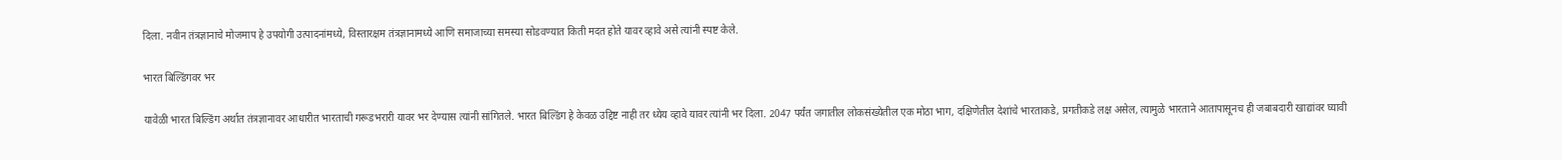दिला. नवीन तंत्रज्ञानाचे मोजमाप हे उपयोगी उत्पादनांमध्ये, विस्तारक्षम तंत्रज्ञानामध्ये आणि समाजाच्या समस्या सोडवण्यात किती मदत होते यावर व्हावे असे त्यांनी स्पष्ट केले.

भारत बिल्डिंगवर भर

यावेळी भारत बिल्डिंग अर्थात तंत्रज्ञानावर आधारीत भारताची गरूडभरारी यावर भर देण्यास त्यांनी सांगितले. भारत बिल्डिंग हे केवळ उद्दिष्ट नाही तर ध्येय व्हावे यावर त्यांनी भर दिला. 2047 पर्यंत जगातील लोकसंख्येतील एक मोठा भाग, दक्षिणेतील देशांचे भारताकडे, प्रगतीकडे लक्ष असेल, त्यामुळे भारताने आतापासूनच ही जबाबदारी खाद्यांवर घ्यावी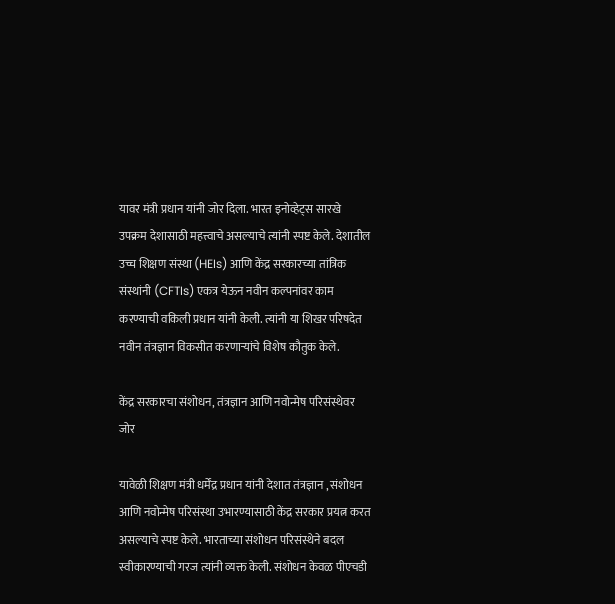यावर मंत्री प्रधान यांनी जोर दिला. भारत इनोव्हेट्स सारखे उपक्रम देशासाठी महत्त्वाचे असल्याचे त्यांनी स्पष्ट केले. देशातील उच्च शिक्षण संस्था (HEIs) आणि केंद्र सरकारच्या तांत्रिक संस्थांनी (CFTIs) एकत्र येऊन नवीन कल्पनांवर काम करण्याची वकिली प्रधान यांनी केली. त्यांनी या शिखर परिषदेत नवीन तंत्रज्ञान विकसीत करणाऱ्यांचे विशेष कौतुक केले.

केंद्र सरकारचा संशोधन, तंत्रज्ञान आणि नवोन्मेष परिसंस्थेवर जोर

यावेळी शिक्षण मंत्री धर्मेंद्र प्रधान यांनी देशात तंत्रज्ञान , संशोधन आणि नवोन्मेष परिसंस्था उभारण्यासाठी केंद्र सरकार प्रयत्न करत असल्याचे स्पष्ट केले. भारताच्या संशोधन परिसंस्थेने बदल स्वीकारण्याची गरज त्यांनी व्यक्त केली. संशोधन केवळ पीएचडी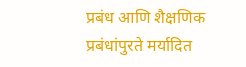प्रबंध आणि शैक्षणिक प्रबंधांपुरते मर्यादित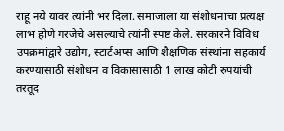राहू नये यावर त्यांनी भर दिला. समाजाला या संशोधनाचा प्रत्यक्ष लाभ होणे गरजेचे असल्याचे त्यांनी स्पष्ट केले. सरकारने विविध उपक्रमांद्वारे उद्योग, स्टार्टअप्स आणि शैक्षणिक संस्थांना सहकार्य करण्यासाठी संशोधन व विकासासाठी 1 लाख कोटी रुपयांची तरतूद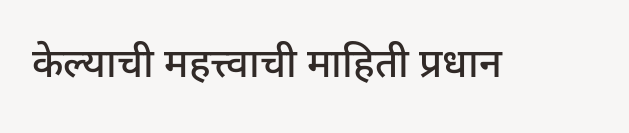केल्याची महत्त्वाची माहिती प्रधान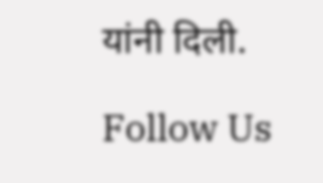यांनी दिली.

Follow Us